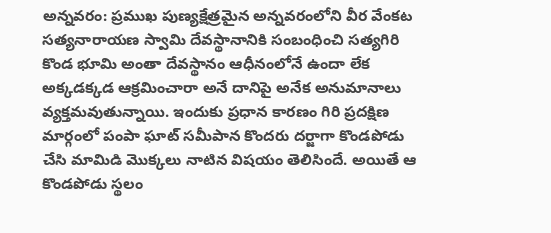అన్నవరం: ప్రముఖ పుణ్యక్షేత్రమైన అన్నవరంలోని వీర వేంకట సత్యనారాయణ స్వామి దేవస్థానానికి సంబంధించి సత్యగిరి కొండ భూమి అంతా దేవస్థానం ఆధీనంలోనే ఉందా లేక అక్కడక్కడ ఆక్రమించారా అనే దానిపై అనేక అనుమానాలు వ్యక్తమవుతున్నాయి. ఇందుకు ప్రధాన కారణం గిరి ప్రదక్షిణ మార్గంలో పంపా ఘాట్ సమీపాన కొందరు దర్జాగా కొండపోడు చేసి మామిడి మొక్కలు నాటిన విషయం తెలిసిందే. అయితే ఆ కొండపోడు స్థలం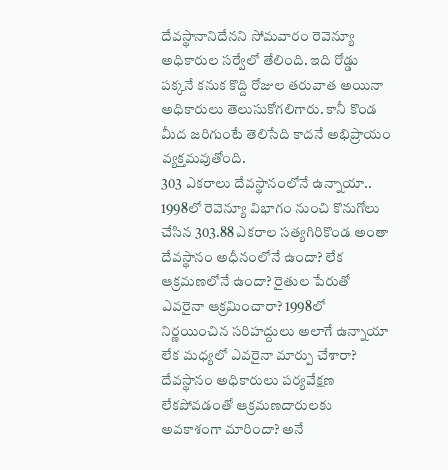దేవస్థానానిదేనని సోమవారం రెవెన్యూ అధికారుల సర్వేలో తేలింది. ఇది రోడ్డు పక్కనే కనుక కొద్ది రోజుల తరువాత అయినా అధికారులు తెలుసుకోగలిగారు. కానీ కొండ మీద జరిగుంటే తెలిసేది కాదనే అభిప్రాయం వ్యక్తమవుతోంది.
303 ఎకరాలు దేవస్థానంలోనే ఉన్నాయా..
1998లో రెవెన్యూ విభాగం నుంచి కొనుగోలు చేసిన 303.88 ఎకరాల సత్యగిరికొండ అంతా దేవస్థానం అధీనంలోనే ఉందా? లేక ఆక్రమణలోనే ఉందా? రైతుల పేరుతో ఎవరైనా ఆక్రమించారా? 1998లో నిర్ణయించిన సరిహద్దులు అలాగే ఉన్నాయా లేక మధ్యలో ఎవరైనా మార్పు చేశారా? దేవస్థానం అధికారులు పర్యవేక్షణ లేకపోవడంతో ఆక్రమణదారులకు అవకాశంగా మారిందా? అనే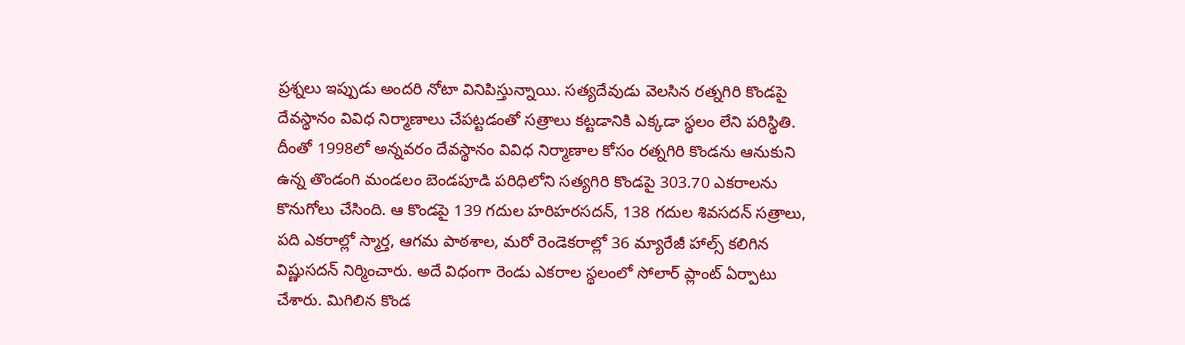ప్రశ్నలు ఇప్పుడు అందరి నోటా వినిపిస్తున్నాయి. సత్యదేవుడు వెలసిన రత్నగిరి కొండపై దేవస్థానం వివిధ నిర్మాణాలు చేపట్టడంతో సత్రాలు కట్టడానికి ఎక్కడా స్థలం లేని పరిస్థితి. దీంతో 1998లో అన్నవరం దేవస్థానం వివిధ నిర్మాణాల కోసం రత్నగిరి కొండను ఆనుకుని ఉన్న తొండంగి మండలం బెండపూడి పరిధిలోని సత్యగిరి కొండపై 303.70 ఎకరాలను కొనుగోలు చేసింది. ఆ కొండపై 139 గదుల హరిహరసదన్, 138 గదుల శివసదన్ సత్రాలు, పది ఎకరాల్లో స్మార్త, ఆగమ పాఠశాల, మరో రెండెకరాల్లో 36 మ్యారేజీ హాల్స్ కలిగిన విష్ణుసదన్ నిర్మించారు. అదే విధంగా రెండు ఎకరాల స్థలంలో సోలార్ ప్లాంట్ ఏర్పాటు చేశారు. మిగిలిన కొండ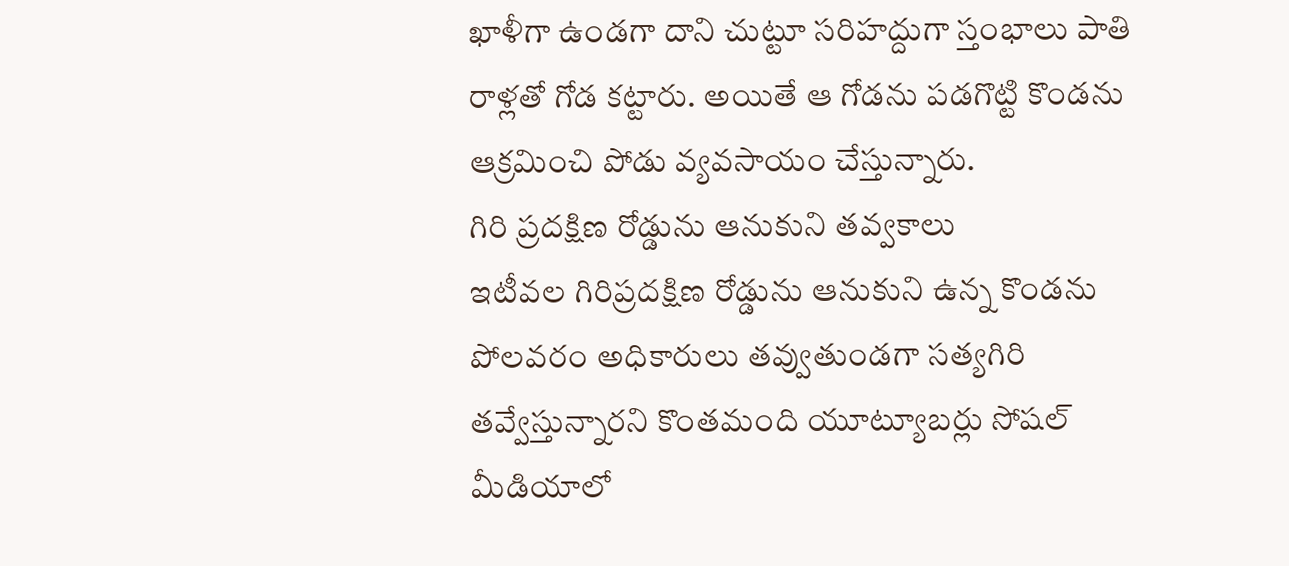ఖాళీగా ఉండగా దాని చుట్టూ సరిహద్దుగా స్తంభాలు పాతి రాళ్లతో గోడ కట్టారు. అయితే ఆ గోడను పడగొట్టి కొండను ఆక్రమించి పోడు వ్యవసాయం చేస్తున్నారు.
గిరి ప్రదక్షిణ రోడ్డును ఆనుకుని తవ్వకాలు
ఇటీవల గిరిప్రదక్షిణ రోడ్డును ఆనుకుని ఉన్న కొండను పోలవరం అధికారులు తవ్వుతుండగా సత్యగిరి తవ్వేస్తున్నారని కొంతమంది యూట్యూబర్లు సోషల్ మీడియాలో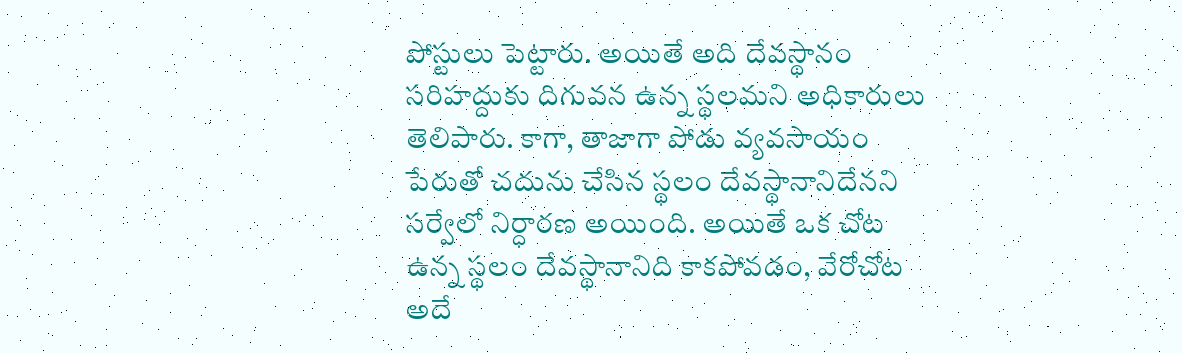పోస్టులు పెట్టారు. అయితే అది దేవస్థానం సరిహద్దుకు దిగువన ఉన్న స్థలమని అధికారులు తెలిపారు. కాగా, తాజాగా పోడు వ్యవసాయం పేరుతో చదును చేసిన స్థలం దేవస్థానానిదేనని సర్వేలో నిర్ధారణ అయింది. అయితే ఒక చోట ఉన్న స్థలం దేవస్థానానిది కాకపోవడం, వేరోచోట అదే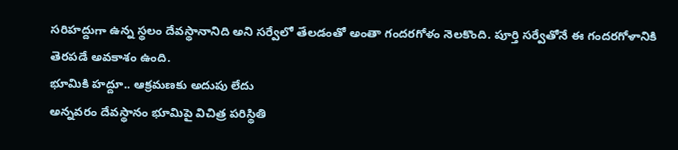సరిహద్దుగా ఉన్న స్థలం దేవస్థానానిది అని సర్వేలో తేలడంతో అంతా గందరగోళం నెలకొంది. పూర్తి సర్వేతోనే ఈ గందరగోళానికి తెరపడే అవకాశం ఉంది.
భూమికి హద్దూ.. ఆక్రమణకు అదుపు లేదు
అన్నవరం దేవస్థానం భూమిపై విచిత్ర పరిస్థితి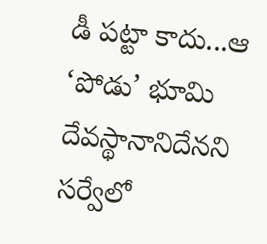డీ పట్టా కాదు...ఆ ‘పోడు’ భూమి దేవస్థానానిదేనని సర్వేలో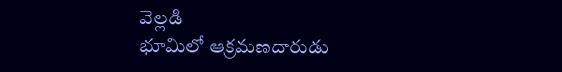వెల్లడి
భూమిలో ఆక్రమణదారుడు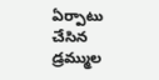ఏర్పాటు చేసిన డ్రమ్ముల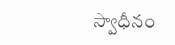స్వాధీనం